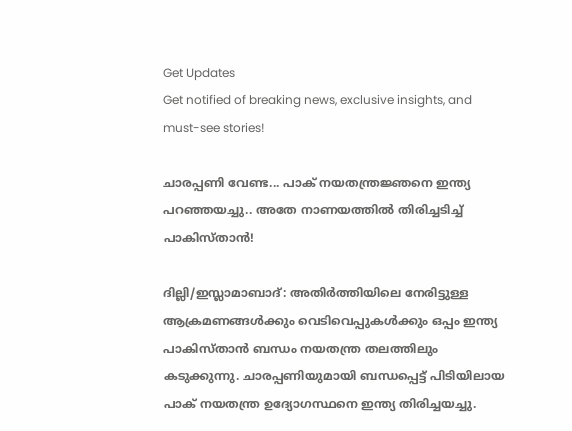Get Updates
Get notified of breaking news, exclusive insights, and must-see stories!

ചാരപ്പണി വേണ്ട... പാക് നയതന്ത്രജ്ഞനെ ഇന്ത്യ പറഞ്ഞയച്ചു.. അതേ നാണയത്തില്‍ തിരിച്ചടിച്ച് പാകിസ്താന്‍!

ദില്ലി/ഇസ്ലാമാബാദ്: അതിര്‍ത്തിയിലെ നേരിട്ടുള്ള ആക്രമണങ്ങള്‍ക്കും വെടിവെപ്പുകള്‍ക്കും ഒപ്പം ഇന്ത്യ പാകിസ്താന്‍ ബന്ധം നയതന്ത്ര തലത്തിലും കടുക്കുന്നു. ചാരപ്പണിയുമായി ബന്ധപ്പെട്ട് പിടിയിലായ പാക് നയതന്ത്ര ഉദ്യോഗസ്ഥനെ ഇന്ത്യ തിരിച്ചയച്ചു.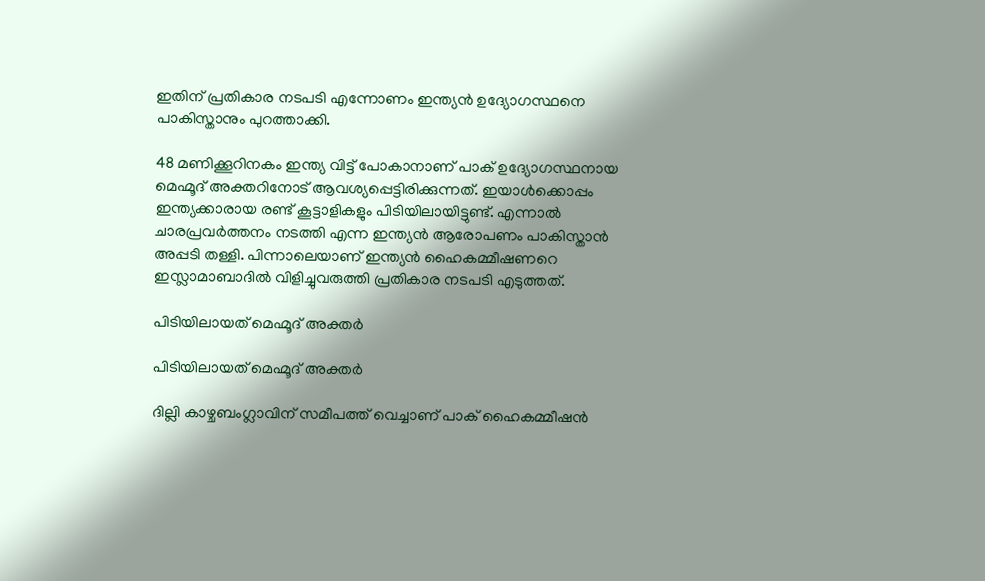ഇതിന് പ്രതികാര നടപടി എന്നോണം ഇന്ത്യന്‍ ഉദ്യോഗസ്ഥനെ പാകിസ്താനും പുറത്താക്കി.

48 മണിക്കൂറിനകം ഇന്ത്യ വിട്ട് പോകാനാണ് പാക് ഉദ്യോഗസ്ഥനായ മെഹ്മൂദ് അക്തറിനോട് ആവശ്യപ്പെട്ടിരിക്കുന്നത്. ഇയാള്‍ക്കൊപ്പം ഇന്ത്യക്കാരായ രണ്ട് കൂട്ടാളികളും പിടിയിലായിട്ടുണ്ട്. എന്നാല്‍ ചാരപ്രവര്‍ത്തനം നടത്തി എന്ന ഇന്ത്യന്‍ ആരോപണം പാകിസ്താന്‍ അപ്പടി തള്ളി. പിന്നാലെയാണ് ഇന്ത്യന്‍ ഹൈകമ്മീഷണറെ ഇസ്ലാമാബാദില്‍ വിളിച്ചുവരുത്തി പ്രതികാര നടപടി എടുത്തത്.

പിടിയിലായത് മെഹ്മൂദ് അക്തര്‍

പിടിയിലായത് മെഹ്മൂദ് അക്തര്‍

ദില്ലി കാഴ്ചബംഗ്ലാവിന് സമീപത്ത് വെച്ചാണ് പാക് ഹൈകമ്മീഷന്‍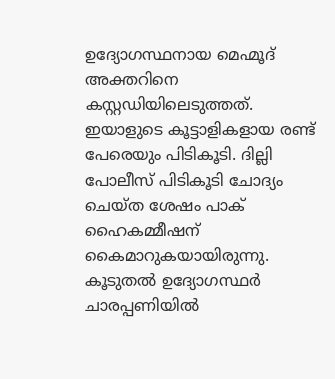ഉദ്യോഗസ്ഥനായ മെഹ്മൂദ് അക്തറിനെ കസ്റ്റഡിയിലെടുത്തത്. ഇയാളുടെ കൂട്ടാളികളായ രണ്ട് പേരെയും പിടികൂടി. ദില്ലി പോലീസ് പിടികൂടി ചോദ്യം ചെയ്ത ശേഷം പാക് ഹൈകമ്മീഷന് കൈമാറുകയായിരുന്നു. കൂടുതല്‍ ഉദ്യോഗസ്ഥര്‍ ചാരപ്പണിയില്‍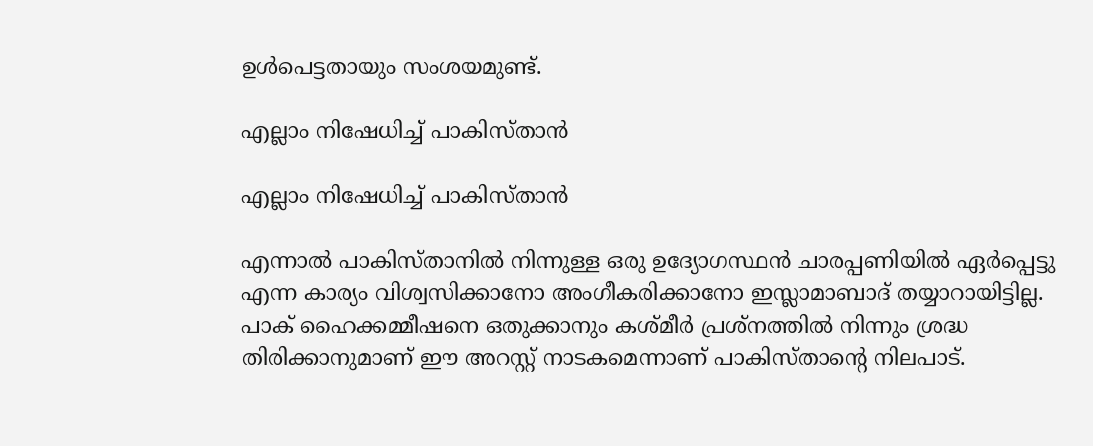ഉള്‍പെട്ടതായും സംശയമുണ്ട്.

എല്ലാം നിഷേധിച്ച് പാകിസ്താന്‍

എല്ലാം നിഷേധിച്ച് പാകിസ്താന്‍

എന്നാല്‍ പാകിസ്താനില്‍ നിന്നുള്ള ഒരു ഉദ്യോഗസ്ഥന്‍ ചാരപ്പണിയില്‍ ഏര്‍പ്പെട്ടു എന്ന കാര്യം വിശ്വസിക്കാനോ അംഗീകരിക്കാനോ ഇസ്ലാമാബാദ് തയ്യാറായിട്ടില്ല. പാക് ഹൈക്കമ്മീഷനെ ഒതുക്കാനും കശ്മീര്‍ പ്രശ്‌നത്തില്‍ നിന്നും ശ്രദ്ധ തിരിക്കാനുമാണ് ഈ അറസ്റ്റ് നാടകമെന്നാണ് പാകിസ്താന്റെ നിലപാട്.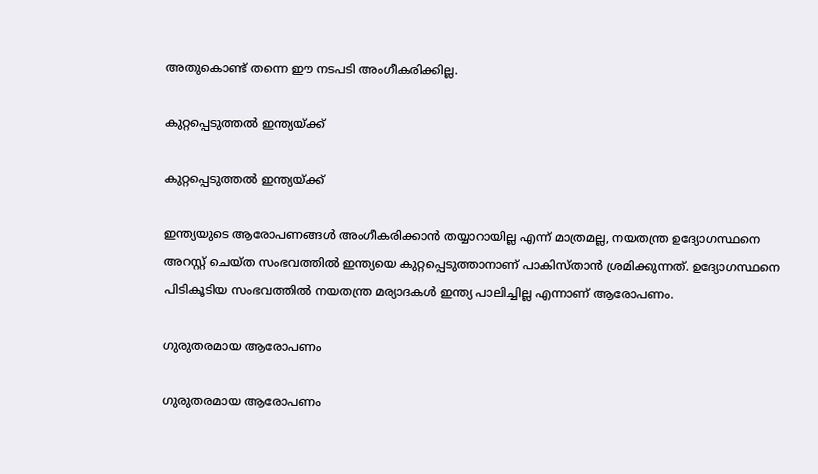അതുകൊണ്ട് തന്നെ ഈ നടപടി അംഗീകരിക്കില്ല.

കുറ്റപ്പെടുത്തല്‍ ഇന്ത്യയ്ക്ക്

കുറ്റപ്പെടുത്തല്‍ ഇന്ത്യയ്ക്ക്

ഇന്ത്യയുടെ ആരോപണങ്ങള്‍ അംഗീകരിക്കാന്‍ തയ്യാറായില്ല എന്ന് മാത്രമല്ല, നയതന്ത്ര ഉദ്യോഗസ്ഥനെ അറസ്റ്റ് ചെയ്ത സംഭവത്തില്‍ ഇന്ത്യയെ കുറ്റപ്പെടുത്താനാണ് പാകിസ്താന്‍ ശ്രമിക്കുന്നത്. ഉദ്യോഗസ്ഥനെ പിടികൂടിയ സംഭവത്തില്‍ നയതന്ത്ര മര്യാദകള്‍ ഇന്ത്യ പാലിച്ചില്ല എന്നാണ് ആരോപണം.

ഗുരുതരമായ ആരോപണം

ഗുരുതരമായ ആരോപണം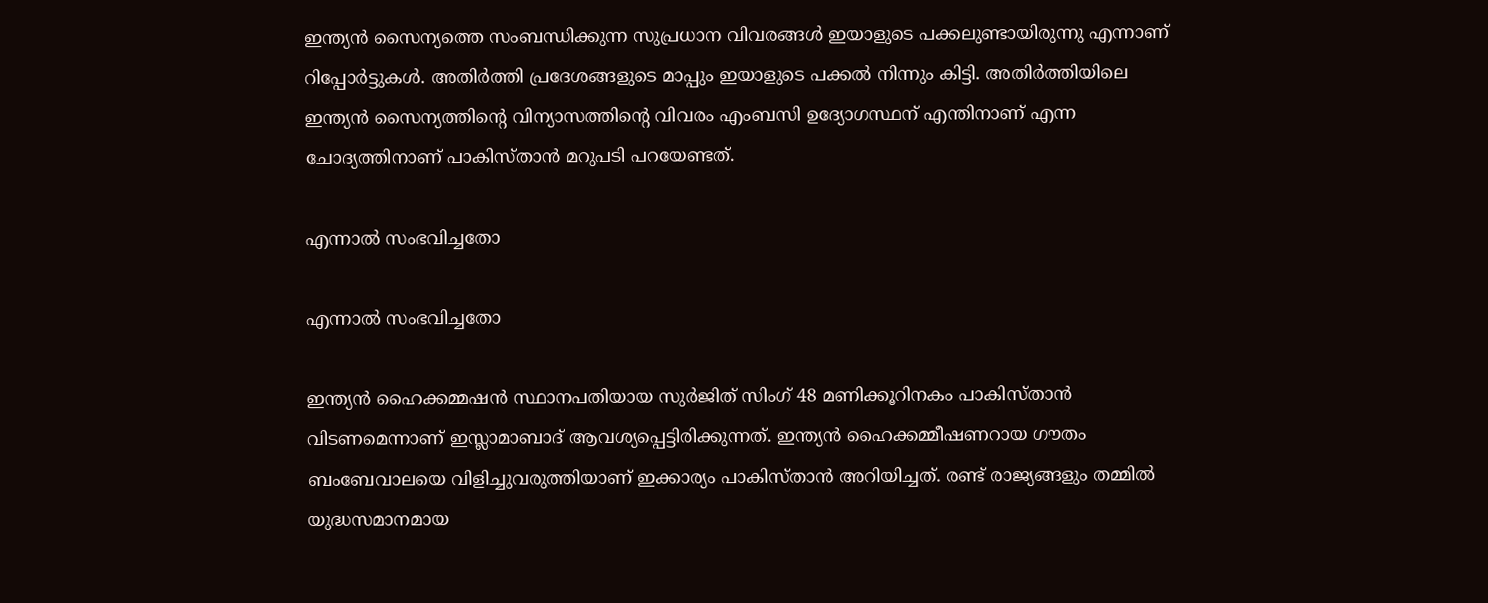ഇന്ത്യന്‍ സൈന്യത്തെ സംബന്ധിക്കുന്ന സുപ്രധാന വിവരങ്ങള്‍ ഇയാളുടെ പക്കലുണ്ടായിരുന്നു എന്നാണ് റിപ്പോര്‍ട്ടുകള്‍. അതിര്‍ത്തി പ്രദേശങ്ങളുടെ മാപ്പും ഇയാളുടെ പക്കല്‍ നിന്നും കിട്ടി. അതിര്‍ത്തിയിലെ ഇന്ത്യന്‍ സൈന്യത്തിന്റെ വിന്യാസത്തിന്റെ വിവരം എംബസി ഉദ്യോഗസ്ഥന് എന്തിനാണ് എന്ന ചോദ്യത്തിനാണ് പാകിസ്താന്‍ മറുപടി പറയേണ്ടത്.

എന്നാല്‍ സംഭവിച്ചതോ

എന്നാല്‍ സംഭവിച്ചതോ

ഇന്ത്യന്‍ ഹൈക്കമ്മഷന്‍ സ്ഥാനപതിയായ സുര്‍ജിത് സിംഗ് 48 മണിക്കൂറിനകം പാകിസ്താന്‍ വിടണമെന്നാണ് ഇസ്ലാമാബാദ് ആവശ്യപ്പെട്ടിരിക്കുന്നത്. ഇന്ത്യന്‍ ഹൈക്കമ്മീഷണറായ ഗൗതം ബംബേവാലയെ വിളിച്ചുവരുത്തിയാണ് ഇക്കാര്യം പാകിസ്താന്‍ അറിയിച്ചത്. രണ്ട് രാജ്യങ്ങളും തമ്മില്‍ യുദ്ധസമാനമായ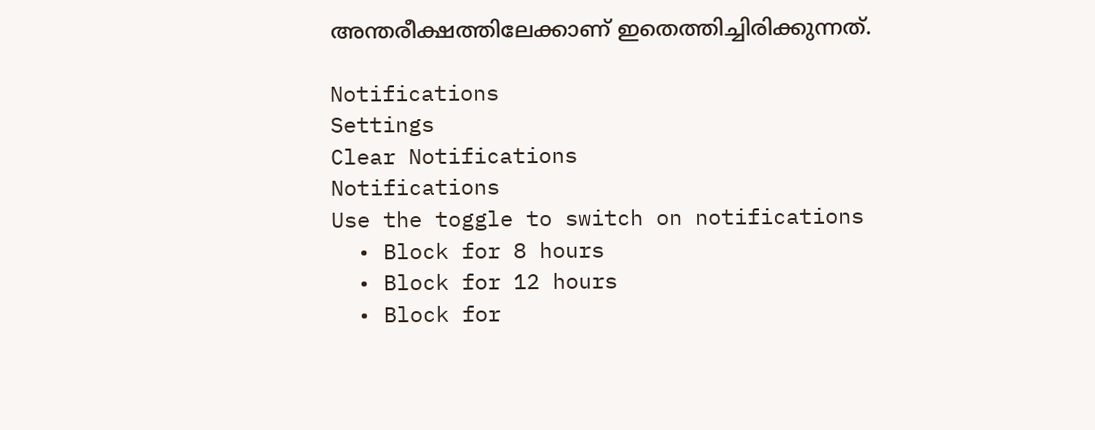അന്തരീക്ഷത്തിലേക്കാണ് ഇതെത്തിച്ചിരിക്കുന്നത്.

Notifications
Settings
Clear Notifications
Notifications
Use the toggle to switch on notifications
  • Block for 8 hours
  • Block for 12 hours
  • Block for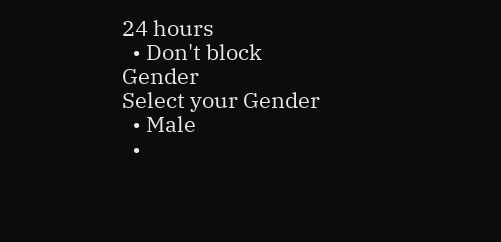24 hours
  • Don't block
Gender
Select your Gender
  • Male
  •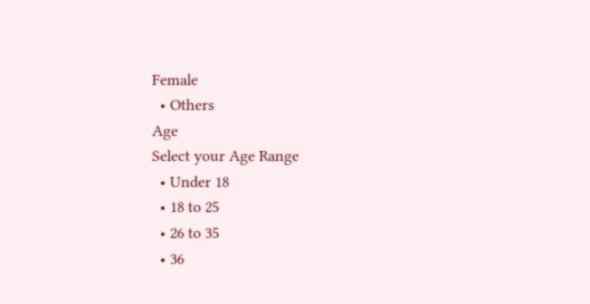Female
  • Others
Age
Select your Age Range
  • Under 18
  • 18 to 25
  • 26 to 35
  • 36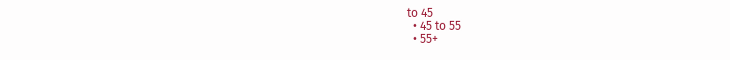to 45
  • 45 to 55
  • 55+